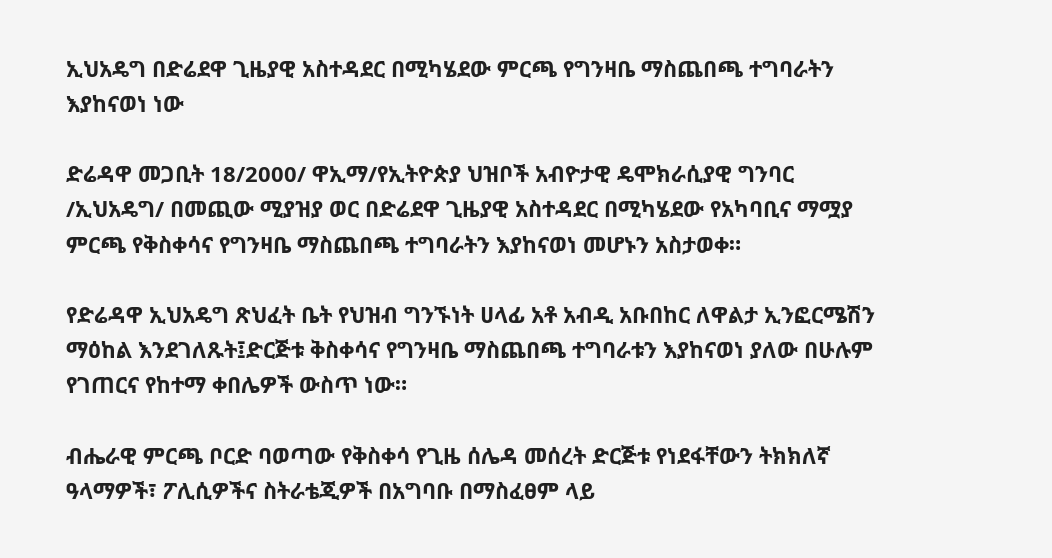ኢህአዴግ በድሬደዋ ጊዜያዊ አስተዳደር በሚካሄደው ምርጫ የግንዛቤ ማስጨበጫ ተግባራትን እያከናወነ ነው

ድሬዳዋ መጋቢት 18/2000/ ዋኢማ/የኢትዮጵያ ህዝቦች አብዮታዊ ዴሞክራሲያዊ ግንባር /ኢህአዴግ/ በመጪው ሚያዝያ ወር በድሬደዋ ጊዜያዊ አስተዳደር በሚካሄደው የአካባቢና ማሟያ ምርጫ የቅስቀሳና የግንዛቤ ማስጨበጫ ተግባራትን እያከናወነ መሆኑን አስታወቀ።

የድሬዳዋ ኢህአዴግ ጽህፈት ቤት የህዝብ ግንኙነት ሀላፊ አቶ አብዲ አቡበከር ለዋልታ ኢንፎርሜሽን ማዕከል እንደገለጹት፤ድርጅቱ ቅስቀሳና የግንዛቤ ማስጨበጫ ተግባራቱን እያከናወነ ያለው በሁሉም የገጠርና የከተማ ቀበሌዎች ውስጥ ነው።

ብሔራዊ ምርጫ ቦርድ ባወጣው የቅስቀሳ የጊዜ ሰሌዳ መሰረት ድርጅቱ የነደፋቸውን ትክክለኛ ዓላማዎች፣ ፖሊሲዎችና ስትራቴጂዎች በአግባቡ በማስፈፀም ላይ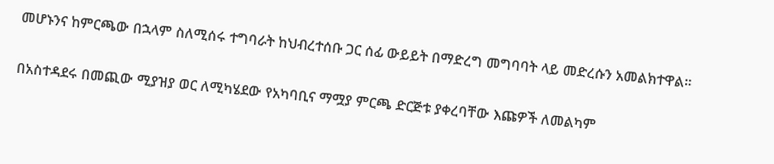መሆኑንና ከምርጫው በኋላም ስለሚሰሩ ተግባራት ከህብረተሰቡ ጋር ሰፊ ውይይት በማድረግ መግባባት ላይ መድረሱን አመልክተዋል።

በአስተዳደሩ በመጪው ሚያዝያ ወር ለሚካሄደው የአካባቢና ማሟያ ምርጫ ድርጅቱ ያቀረባቸው እጩዎች ለመልካም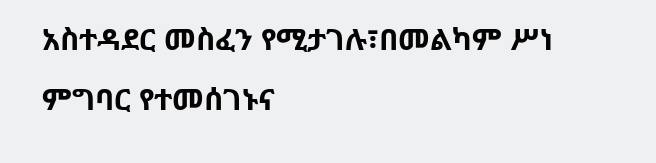አስተዳደር መስፈን የሚታገሉ፣በመልካም ሥነ ምግባር የተመሰገኑና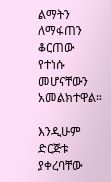ልማትን ለማፋጠን ቆርጠው የተነሱ መሆናቸውን አመልክተዋል።

እንዲሁም ድርጅቱ ያቀረባቸው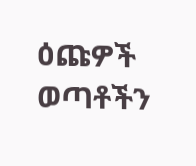ዕጩዎች ወጣቶችን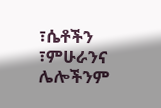፣ሴቶችን ፣ምሁራንና ሌሎችንም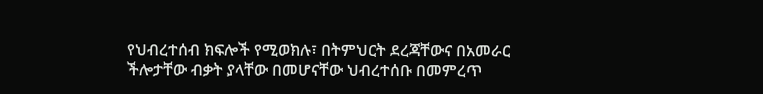የህብረተሰብ ክፍሎች የሚወክሉ፣ በትምህርት ደረጃቸውና በአመራር ችሎታቸው ብቃት ያላቸው በመሆናቸው ህብረተሰቡ በመምረጥ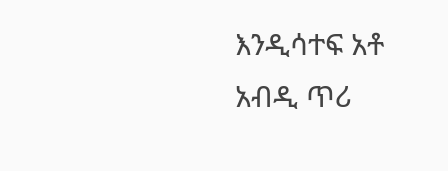እንዲሳተፍ አቶ አብዲ ጥሪ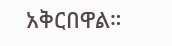አቅርበዋል።